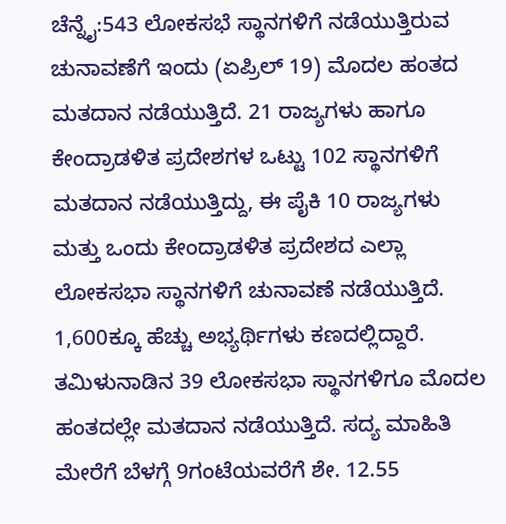ಚೆನ್ನೈ:543 ಲೋಕಸಭೆ ಸ್ಥಾನಗಳಿಗೆ ನಡೆಯುತ್ತಿರುವ ಚುನಾವಣೆಗೆ ಇಂದು (ಏಪ್ರಿಲ್ 19) ಮೊದಲ ಹಂತದ ಮತದಾನ ನಡೆಯುತ್ತಿದೆ. 21 ರಾಜ್ಯಗಳು ಹಾಗೂ ಕೇಂದ್ರಾಡಳಿತ ಪ್ರದೇಶಗಳ ಒಟ್ಟು 102 ಸ್ಥಾನಗಳಿಗೆ ಮತದಾನ ನಡೆಯುತ್ತಿದ್ದು, ಈ ಪೈಕಿ 10 ರಾಜ್ಯಗಳು ಮತ್ತು ಒಂದು ಕೇಂದ್ರಾಡಳಿತ ಪ್ರದೇಶದ ಎಲ್ಲಾ ಲೋಕಸಭಾ ಸ್ಥಾನಗಳಿಗೆ ಚುನಾವಣೆ ನಡೆಯುತ್ತಿದೆ. 1,600ಕ್ಕೂ ಹೆಚ್ಚು ಅಭ್ಯರ್ಥಿಗಳು ಕಣದಲ್ಲಿದ್ದಾರೆ.
ತಮಿಳುನಾಡಿನ 39 ಲೋಕಸಭಾ ಸ್ಥಾನಗಳಿಗೂ ಮೊದಲ ಹಂತದಲ್ಲೇ ಮತದಾನ ನಡೆಯುತ್ತಿದೆ. ಸದ್ಯ ಮಾಹಿತಿ ಮೇರೆಗೆ ಬೆಳಗ್ಗೆ 9ಗಂಟೆಯವರೆಗೆ ಶೇ. 12.55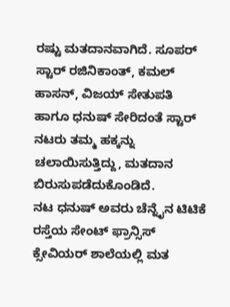ರಷ್ಟು ಮತದಾನವಾಗಿದೆ. ಸೂಪರ್ ಸ್ಟಾರ್ ರಜಿನಿಕಾಂತ್, ಕಮಲ್ ಹಾಸನ್, ವಿಜಯ್ ಸೇತುಪತಿ ಹಾಗೂ ಧನುಷ್ ಸೇರಿದಂತೆ ಸ್ಟಾರ್ ನಟರು ತಮ್ಮ ಹಕ್ಕನ್ನು ಚಲಾಯಿಸುತ್ತಿದ್ದು, ಮತದಾನ ಬಿರುಸುಪಡೆದುಕೊಂಡಿದೆ.
ನಟ ಧನುಷ್ ಅವರು ಚೆನ್ನೈನ ಟಿಟಿಕೆ ರಸ್ತೆಯ ಸೇಂಟ್ ಫ್ರಾನ್ಸಿಸ್ ಕ್ಸೇವಿಯರ್ ಶಾಲೆಯಲ್ಲಿ ಮತ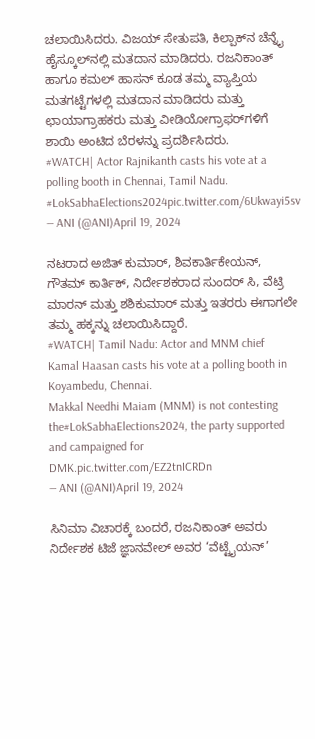ಚಲಾಯಿಸಿದರು. ವಿಜಯ್ ಸೇತುಪತಿ, ಕಿಲ್ಪಾಕ್‌ನ ಚೆನ್ನೈ ಹೈಸ್ಕೂಲ್‌ನಲ್ಲಿ ಮತದಾನ ಮಾಡಿದರು. ರಜನಿಕಾಂತ್ ಹಾಗೂ ಕಮಲ್ ಹಾಸನ್ ಕೂಡ ತಮ್ಮ ವ್ಯಾಪ್ತಿಯ ಮತಗಟ್ಟೆಗಳಲ್ಲಿ ಮತದಾನ ಮಾಡಿದರು ಮತ್ತು ಛಾಯಾಗ್ರಾಹಕರು ಮತ್ತು ವೀಡಿಯೋಗ್ರಾಫರ್‌ಗಳಿಗೆ ಶಾಯಿ ಅಂಟಿದ ಬೆರಳನ್ನು ಪ್ರದರ್ಶಿಸಿದರು.
#WATCH| Actor Rajnikanth casts his vote at a polling booth in Chennai, Tamil Nadu.
#LokSabhaElections2024pic.twitter.com/6Ukwayi5sv
— ANI (@ANI)April 19, 2024

ನಟರಾದ ಅಜಿತ್ ಕುಮಾರ್, ಶಿವಕಾರ್ತಿಕೇಯನ್, ಗೌತಮ್ ಕಾರ್ತಿಕ್, ನಿರ್ದೇಶಕರಾದ ಸುಂದರ್ ಸಿ, ವೆಟ್ರಿ ಮಾರನ್ ಮತ್ತು ಶಶಿಕುಮಾರ್ ಮತ್ತು ಇತರರು ಈಗಾಗಲೇ ತಮ್ಮ ಹಕ್ಕನ್ನು ಚಲಾಯಿಸಿದ್ದಾರೆ.
#WATCH| Tamil Nadu: Actor and MNM chief Kamal Haasan casts his vote at a polling booth in Koyambedu, Chennai.
Makkal Needhi Maiam (MNM) is not contesting the#LokSabhaElections2024, the party supported and campaigned for DMK.pic.twitter.com/EZ2tnICRDn
— ANI (@ANI)April 19, 2024

ಸಿನಿಮಾ ವಿಚಾರಕ್ಕೆ ಬಂದರೆ, ರಜನಿಕಾಂತ್ ಅವರು ನಿರ್ದೇಶಕ ಟಿಜೆ ಜ್ಞಾನವೇಲ್ ಅವರ ‘ವೆಟ್ಟೈಯನ್’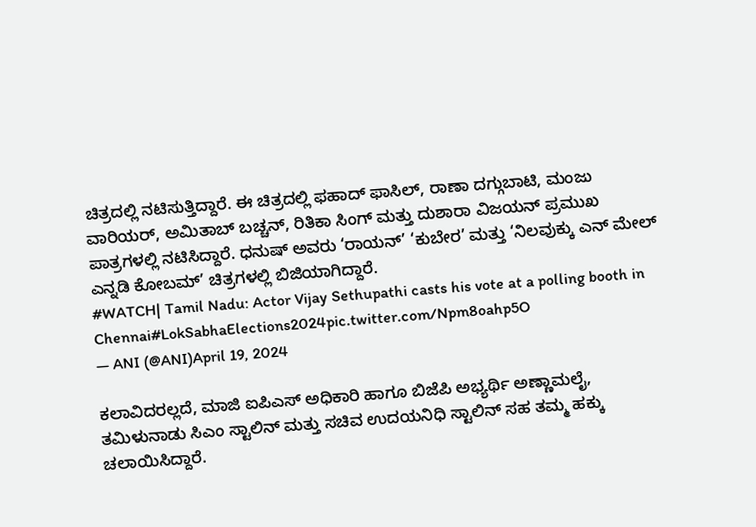ಚಿತ್ರದಲ್ಲಿ ನಟಿಸುತ್ತಿದ್ದಾರೆ. ಈ ಚಿತ್ರದಲ್ಲಿ ಫಹಾದ್ ಫಾಸಿಲ್, ರಾಣಾ ದಗ್ಗುಬಾಟಿ, ಮಂಜು ವಾರಿಯರ್, ಅಮಿತಾಬ್ ಬಚ್ಚನ್, ರಿತಿಕಾ ಸಿಂಗ್ ಮತ್ತು ದುಶಾರಾ ವಿಜಯನ್ ಪ್ರಮುಖ ಪಾತ್ರಗಳಲ್ಲಿ ನಟಿಸಿದ್ದಾರೆ. ಧನುಷ್ ಅವರು ‘ರಾಯನ್’ ‘ಕುಬೇರ’ ಮತ್ತು ‘ನಿಲವುಕ್ಕು ಎನ್ ಮೇಲ್ ಎನ್ನಡಿ ಕೋಬಮ್’ ಚಿತ್ರಗಳಲ್ಲಿ ಬಿಜಿಯಾಗಿದ್ದಾರೆ.
#WATCH| Tamil Nadu: Actor Vijay Sethupathi casts his vote at a polling booth in Chennai#LokSabhaElections2024pic.twitter.com/Npm8oahp5O
— ANI (@ANI)April 19, 2024

ಕಲಾವಿದರಲ್ಲದೆ, ಮಾಜಿ ಐಪಿಎಸ್ ಅಧಿಕಾರಿ ಹಾಗೂ ಬಿಜೆಪಿ ಅಭ್ಯರ್ಥಿ ಅಣ್ಣಾಮಲೈ, ತಮಿಳುನಾಡು ಸಿಎಂ ಸ್ಟಾಲಿನ್ ಮತ್ತು ಸಚಿವ ಉದಯನಿಧಿ ಸ್ಟಾಲಿನ್ ಸಹ ತಮ್ಮ ಹಕ್ಕು ಚಲಾಯಿಸಿದ್ದಾರೆ.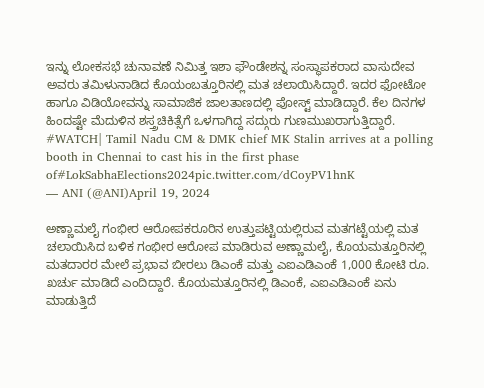ಇನ್ನು ಲೋಕಸಭೆ ಚುನಾವಣೆ ನಿಮಿತ್ತ ಇಶಾ ಫೌಂಡೇಶನ್ನ ಸಂಸ್ಥಾಪಕರಾದ ವಾಸುದೇವ ಅವರು ತಮಿಳುನಾಡಿದ ಕೊಯಂಬತ್ತೂರಿನಲ್ಲಿ ಮತ ಚಲಾಯಿಸಿದ್ದಾರೆ. ಇದರ ಫೋಟೋ ಹಾಗೂ ವಿಡಿಯೋವನ್ನು ಸಾಮಾಜಿಕ ಜಾಲತಾಣದಲ್ಲಿ ಪೋಸ್ಟ್ ಮಾಡಿದ್ದಾರೆ. ಕೆಲ ದಿನಗಳ ಹಿಂದಷ್ಟೇ ಮೆದುಳಿನ ಶಸ್ತ್ರಚಿಕಿತ್ಸೆಗೆ ಒಳಗಾಗಿದ್ದ ಸದ್ಗುರು ಗುಣಮುಖರಾಗುತ್ತಿದ್ದಾರೆ.
#WATCH| Tamil Nadu CM & DMK chief MK Stalin arrives at a polling booth in Chennai to cast his in the first phase of#LokSabhaElections2024pic.twitter.com/dCoyPV1hnK
— ANI (@ANI)April 19, 2024

ಅಣ್ಣಾಮಲೈ ಗಂಭೀರ ಆರೋಪಕರೂರಿನ ಉತ್ತುಪಟ್ಟಿಯಲ್ಲಿರುವ ಮತಗಟ್ಟೆಯಲ್ಲಿ ಮತ ಚಲಾಯಿಸಿದ ಬಳಿಕ ಗಂಭೀರ ಆರೋಪ ಮಾಡಿರುವ ಅಣ್ಣಾಮಲೈ, ಕೊಯಮತ್ತೂರಿನಲ್ಲಿ ಮತದಾರರ ಮೇಲೆ ಪ್ರಭಾವ ಬೀರಲು ಡಿಎಂಕೆ ಮತ್ತು ಎಐಎಡಿಎಂಕೆ 1,000 ಕೋಟಿ ರೂ. ಖರ್ಚು ಮಾಡಿದೆ ಎಂದಿದ್ದಾರೆ. ಕೊಯಮತ್ತೂರಿನಲ್ಲಿ ಡಿಎಂಕೆ, ಎಐಎಡಿಎಂಕೆ ಏನು ಮಾಡುತ್ತಿದೆ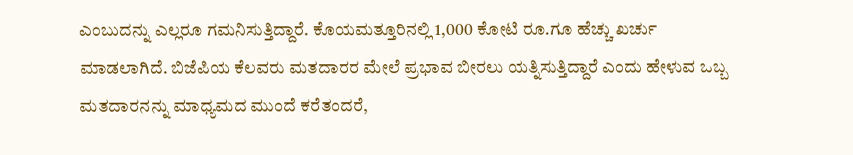ಎಂಬುದನ್ನು ಎಲ್ಲರೂ ಗಮನಿಸುತ್ತಿದ್ದಾರೆ. ಕೊಯಮತ್ತೂರಿನಲ್ಲಿ 1,000 ಕೋಟಿ ರೂ.ಗೂ ಹೆಚ್ಚು ಖರ್ಚು ಮಾಡಲಾಗಿದೆ. ಬಿಜೆಪಿಯ ಕೆಲವರು ಮತದಾರರ ಮೇಲೆ ಪ್ರಭಾವ ಬೀರಲು ಯತ್ನಿಸುತ್ತಿದ್ದಾರೆ ಎಂದು ಹೇಳುವ ಒಬ್ಬ ಮತದಾರನನ್ನು ಮಾಧ್ಯಮದ ಮುಂದೆ ಕರೆತಂದರೆ,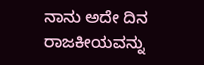ನಾನು ಅದೇ ದಿನ ರಾಜಕೀಯವನ್ನು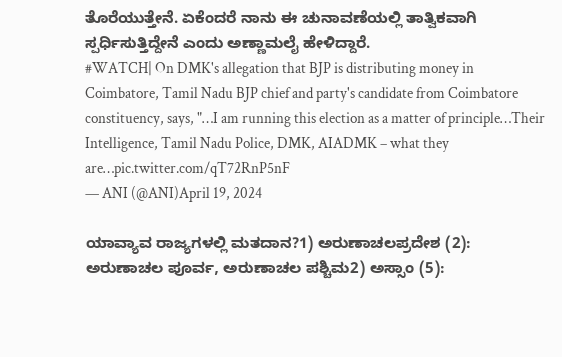ತೊರೆಯುತ್ತೇನೆ. ಏಕೆಂದರೆ ನಾನು ಈ ಚುನಾವಣೆಯಲ್ಲಿ ತಾತ್ವಿಕವಾಗಿ ಸ್ಪರ್ಧಿಸುತ್ತಿದ್ದೇನೆ ಎಂದು ಅಣ್ಣಾಮಲೈ ಹೇಳಿದ್ದಾರೆ.
#WATCH| On DMK's allegation that BJP is distributing money in Coimbatore, Tamil Nadu BJP chief and party's candidate from Coimbatore constituency, says, "…I am running this election as a matter of principle…Their Intelligence, Tamil Nadu Police, DMK, AIADMK – what they are…pic.twitter.com/qT72RnP5nF
— ANI (@ANI)April 19, 2024

ಯಾವ್ಯಾವ ರಾಜ್ಯಗಳಲ್ಲಿ ಮತದಾನ?1) ಅರುಣಾಚಲಪ್ರದೇಶ (2): ಅರುಣಾಚಲ ಪೂರ್ವ, ಅರುಣಾಚಲ ಪಶ್ಚಿಮ2) ಅಸ್ಸಾಂ (5):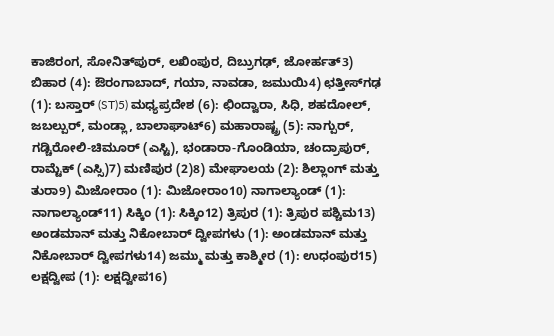ಕಾಜಿರಂಗ, ಸೋನಿತ್‌ಪುರ್, ಲಖಿಂಪುರ, ದಿಬ್ರುಗಢ್, ಜೋರ್ಹತ್3) ಬಿಹಾರ (4): ಔರಂಗಾಬಾದ್, ಗಯಾ, ನಾವಡಾ, ಜಮುಯಿ4) ಛತ್ತೀಸ್‌ಗಢ (1): ಬಸ್ತಾರ್ (ST)5) ಮಧ್ಯಪ್ರದೇಶ (6): ಛಿಂದ್ವಾರಾ, ಸಿಧಿ, ಶಹದೋಲ್, ಜಬಲ್ಪುರ್, ಮಂಡ್ಲಾ, ಬಾಲಾಘಾಟ್6) ಮಹಾರಾಷ್ಟ್ರ (5): ನಾಗ್ಪುರ್, ಗಡ್ಚಿರೋಲಿ-ಚಿಮೂರ್ (ಎಸ್ಟಿ), ಭಂಡಾರಾ-ಗೊಂಡಿಯಾ, ಚಂದ್ರಾಪುರ್, ರಾಮ್ಟೆಕ್ (ಎಸ್ಸಿ)7) ಮಣಿಪುರ (2)8) ಮೇಘಾಲಯ (2): ಶಿಲ್ಲಾಂಗ್ ಮತ್ತು ತುರಾ9) ಮಿಜೋರಾಂ (1): ಮಿಜೋರಾಂ10) ನಾಗಾಲ್ಯಾಂಡ್ (1): ನಾಗಾಲ್ಯಾಂಡ್11) ಸಿಕ್ಕಿಂ (1): ಸಿಕ್ಕಿಂ12) ತ್ರಿಪುರ (1): ತ್ರಿಪುರ ಪಶ್ಚಿಮ13) ಅಂಡಮಾನ್ ಮತ್ತು ನಿಕೋಬಾರ್ ದ್ವೀಪಗಳು (1): ಅಂಡಮಾನ್ ಮತ್ತು ನಿಕೋಬಾರ್ ದ್ವೀಪಗಳು14) ಜಮ್ಮು ಮತ್ತು ಕಾಶ್ಮೀರ (1): ಉಧಂಪುರ15) ಲಕ್ಷದ್ವೀಪ (1): ಲಕ್ಷದ್ವೀಪ16)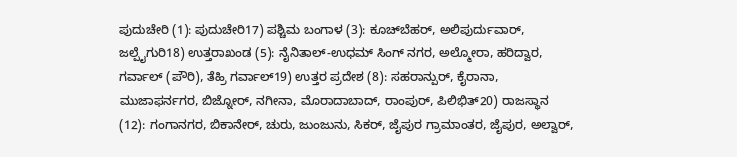ಪುದುಚೇರಿ (1): ಪುದುಚೇರಿ17) ಪಶ್ಚಿಮ ಬಂಗಾಳ (3): ಕೂಚ್‌ಬೆಹರ್, ಅಲಿಪುರ್ದುವಾರ್, ಜಲ್ಪೈಗುರಿ18) ಉತ್ತರಾಖಂಡ (5): ನೈನಿತಾಲ್-ಉಧಮ್ ಸಿಂಗ್ ನಗರ, ಅಲ್ಮೋರಾ, ಹರಿದ್ವಾರ, ಗರ್ವಾಲ್ (ಪೌರಿ), ತೆಹ್ರಿ ಗರ್ವಾಲ್19) ಉತ್ತರ ಪ್ರದೇಶ (8): ಸಹರಾನ್ಪುರ್, ಕೈರಾನಾ, ಮುಜಾಫರ್ನಗರ, ಬಿಜ್ನೋರ್, ನಗೀನಾ, ಮೊರಾದಾಬಾದ್, ರಾಂಪುರ್, ಪಿಲಿಭಿತ್20) ರಾಜಸ್ಥಾನ (12): ಗಂಗಾನಗರ, ಬಿಕಾನೇರ್, ಚುರು, ಜುಂಜುನು, ಸಿಕರ್, ಜೈಪುರ ಗ್ರಾಮಾಂತರ, ಜೈಪುರ, ಅಲ್ವಾರ್,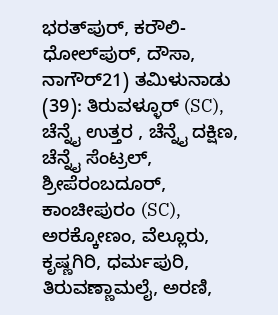ಭರತ್‌ಪುರ್, ಕರೌಲಿ-ಧೋಲ್‌ಪುರ್, ದೌಸಾ, ನಾಗೌರ್21) ತಮಿಳುನಾಡು (39): ತಿರುವಳ್ಳೂರ್ (SC), ಚೆನ್ನೈ ಉತ್ತರ , ಚೆನ್ನೈ ದಕ್ಷಿಣ, ಚೆನ್ನೈ ಸೆಂಟ್ರಲ್, ಶ್ರೀಪೆರಂಬದೂರ್, ಕಾಂಚೀಪುರಂ (SC), ಅರಕ್ಕೋಣಂ, ವೆಲ್ಲೂರು, ಕೃಷ್ಣಗಿರಿ, ಧರ್ಮಪುರಿ, ತಿರುವಣ್ಣಾಮಲೈ, ಅರಣಿ,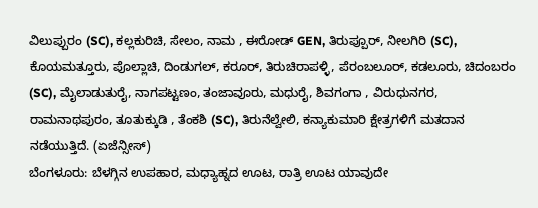ವಿಲುಪ್ಪುರಂ (SC), ಕಲ್ಲಕುರಿಚಿ, ಸೇಲಂ, ನಾಮ , ಈರೋಡ್ GEN, ತಿರುಪ್ಪೂರ್, ನೀಲಗಿರಿ (SC), ಕೊಯಮತ್ತೂರು, ಪೊಲ್ಲಾಚಿ, ದಿಂಡುಗಲ್, ಕರೂರ್, ತಿರುಚಿರಾಪಳ್ಳಿ, ಪೆರಂಬಲೂರ್, ಕಡಲೂರು, ಚಿದಂಬರಂ (SC), ಮೈಲಾಡುತುರೈ, ನಾಗಪಟ್ಟಣಂ, ತಂಜಾವೂರು, ಮಧುರೈ, ಶಿವಗಂಗಾ , ವಿರುಧುನಗರ, ರಾಮನಾಥಪುರಂ, ತೂತುಕ್ಕುಡಿ , ತೆಂಕಶಿ (SC), ತಿರುನೆಲ್ವೇಲಿ, ಕನ್ಯಾಕುಮಾರಿ ಕ್ಷೇತ್ರಗಳಿಗೆ ಮತದಾನ ನಡೆಯುತ್ತಿದೆ. (ಏಜೆನ್ಸೀಸ್)
ಬೆಂಗಳೂರು: ಬೆಳಗ್ಗಿನ ಉಪಹಾರ, ಮಧ್ಯಾಹ್ನದ ಊಟ, ರಾತ್ರಿ ಊಟ ಯಾವುದೇ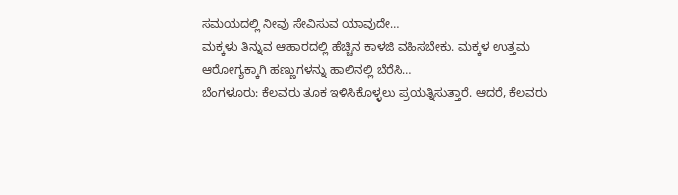ಸಮಯದಲ್ಲಿ ನೀವು ಸೇವಿಸುವ ಯಾವುದೇ…
ಮಕ್ಕಳು ತಿನ್ನುವ ಆಹಾರದಲ್ಲಿ ಹೆಚ್ಚಿನ ಕಾಳಜಿ ವಹಿಸಬೇಕು. ಮಕ್ಕಳ ಉತ್ತಮ ಆರೋಗ್ಯಕ್ಕಾಗಿ ಹಣ್ಣುಗಳನ್ನು ಹಾಲಿನಲ್ಲಿ ಬೆರೆಸಿ…
ಬೆಂಗಳೂರು: ಕೆಲವರು ತೂಕ ಇಳಿಸಿಕೊಳ್ಳಲು ಪ್ರಯತ್ನಿಸುತ್ತಾರೆ. ಆದರೆ, ಕೆಲವರು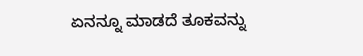ಏನನ್ನೂ ಮಾಡದೆ ತೂಕವನ್ನು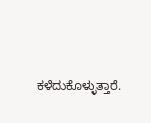ಕಳೆದುಕೊಳ್ಳುತ್ತಾರೆ.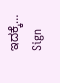ಇದಕ್ಕೆ…
Sign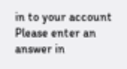in to your account
Please enter an answer in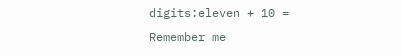digits:eleven + 10 =
Remember me